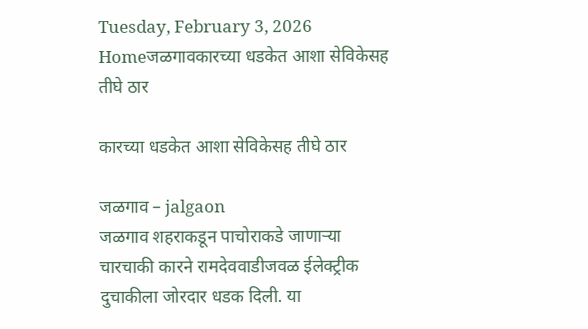Tuesday, February 3, 2026
Homeजळगावकारच्या धडकेत आशा सेविकेसह तीघे ठार

कारच्या धडकेत आशा सेविकेसह तीघे ठार

जळगाव – jalgaon
जळगाव शहराकडून पाचोराकडे जाणार्‍या चारचाकी कारने रामदेववाडीजवळ ईलेक्ट्रीक दुचाकीला जोरदार धडक दिली. या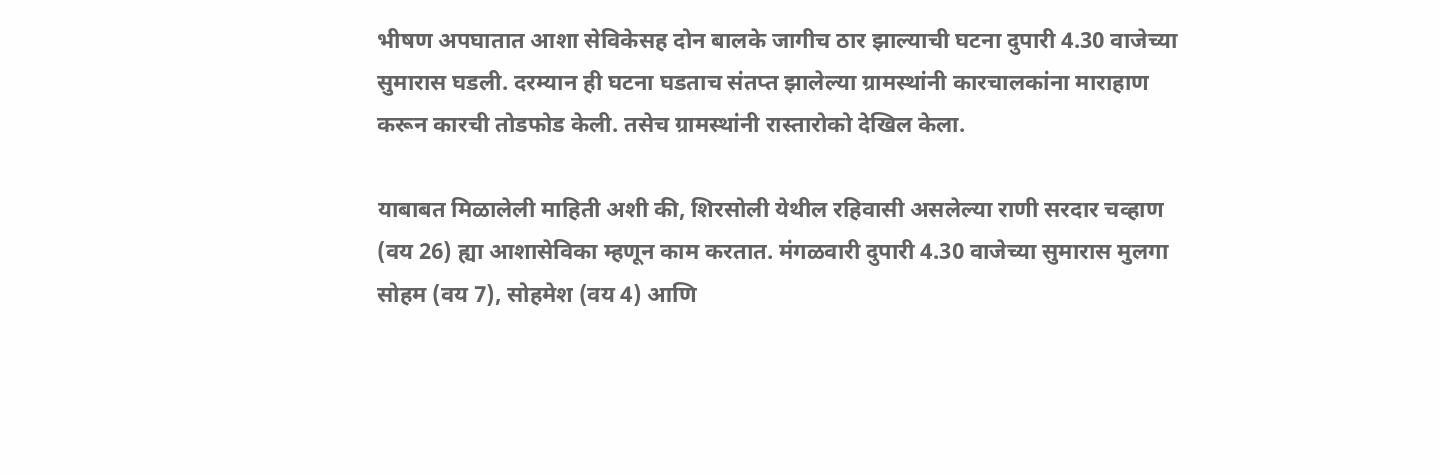भीषण अपघातात आशा सेविकेसह दोन बालके जागीच ठार झाल्याची घटना दुपारी 4.30 वाजेच्या सुमारास घडली. दरम्यान ही घटना घडताच संतप्त झालेल्या ग्रामस्थांनी कारचालकांना माराहाण करून कारची तोडफोड केली. तसेच ग्रामस्थांनी रास्तारोको देखिल केला.

याबाबत मिळालेली माहिती अशी की, शिरसोली येथील रहिवासी असलेल्या राणी सरदार चव्हाण (वय 26) ह्या आशासेविका म्हणून काम करतात. मंगळवारी दुपारी 4.30 वाजेच्या सुमारास मुलगा सोहम (वय 7), सोहमेश (वय 4) आणि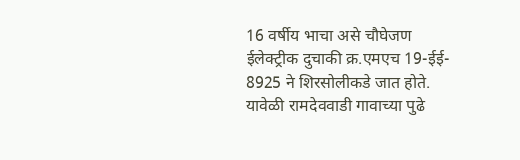16 वर्षीय भाचा असे चौघेजण ईलेक्ट्रीक दुचाकी क्र.एमएच 19-ईई- 8925 ने शिरसोलीकडे जात होते. यावेळी रामदेववाडी गावाच्या पुढे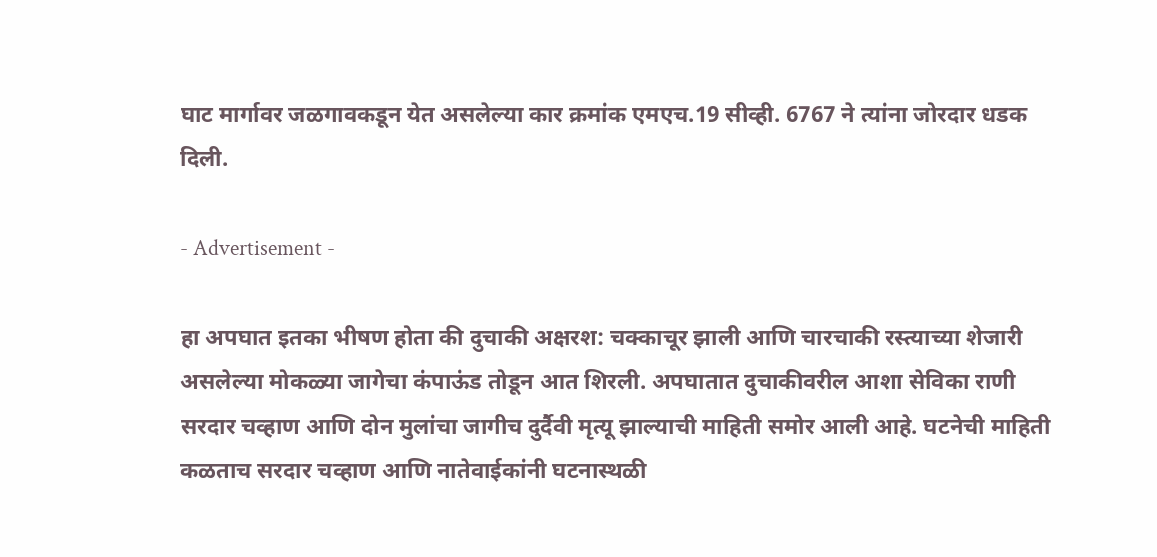घाट मार्गावर जळगावकडून येत असलेल्या कार क्रमांक एमएच.19 सीव्ही. 6767 ने त्यांना जोरदार धडक दिली.

- Advertisement -

हा अपघात इतका भीषण होता की दुचाकी अक्षरश: चक्काचूर झाली आणि चारचाकी रस्त्याच्या शेजारी असलेल्या मोकळ्या जागेचा कंपाऊंड तोडून आत शिरली. अपघातात दुचाकीवरील आशा सेविका राणी सरदार चव्हाण आणि दोन मुलांचा जागीच दुर्दैवी मृत्यू झाल्याची माहिती समोर आली आहे. घटनेची माहिती कळताच सरदार चव्हाण आणि नातेवाईकांनी घटनास्थळी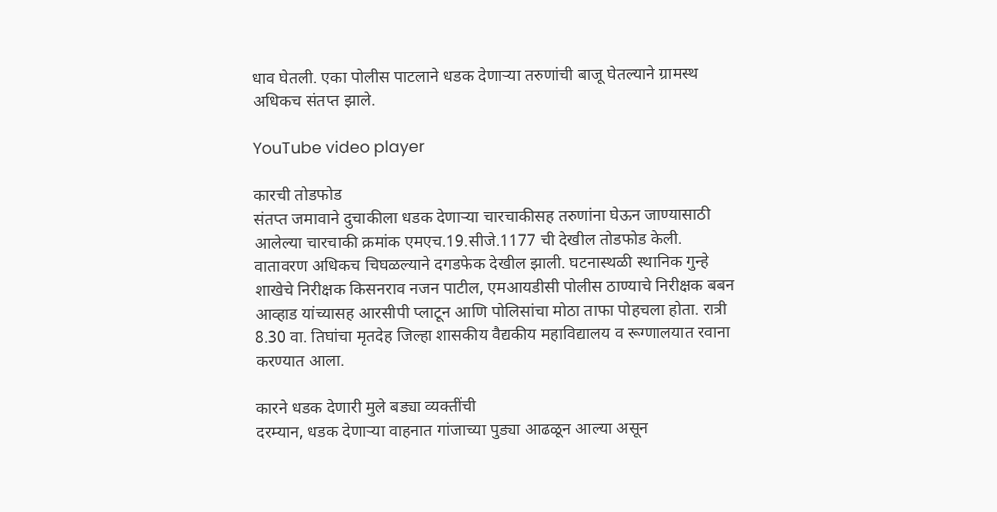धाव घेतली. एका पोलीस पाटलाने धडक देणार्‍या तरुणांची बाजू घेतल्याने ग्रामस्थ अधिकच संतप्त झाले.

YouTube video player

कारची तोडफोड
संतप्त जमावाने दुचाकीला धडक देणार्‍या चारचाकीसह तरुणांना घेऊन जाण्यासाठी आलेल्या चारचाकी क्रमांक एमएच.19.सीजे.1177 ची देखील तोडफोड केली. वातावरण अधिकच चिघळल्याने दगडफेक देखील झाली. घटनास्थळी स्थानिक गुन्हे शाखेचे निरीक्षक किसनराव नजन पाटील, एमआयडीसी पोलीस ठाण्याचे निरीक्षक बबन आव्हाड यांच्यासह आरसीपी प्लाटून आणि पोलिसांचा मोठा ताफा पोहचला होता. रात्री 8.30 वा. तिघांचा मृतदेह जिल्हा शासकीय वैद्यकीय महाविद्यालय व रूग्णालयात रवाना करण्यात आला.

कारने धडक देणारी मुले बड्या व्यक्तींची
दरम्यान, धडक देणार्‍या वाहनात गांजाच्या पुड्या आढळून आल्या असून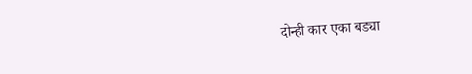दोन्ही कार एका बड्या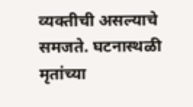व्यक्तीची असल्याचे समजते. घटनास्थळी मृतांच्या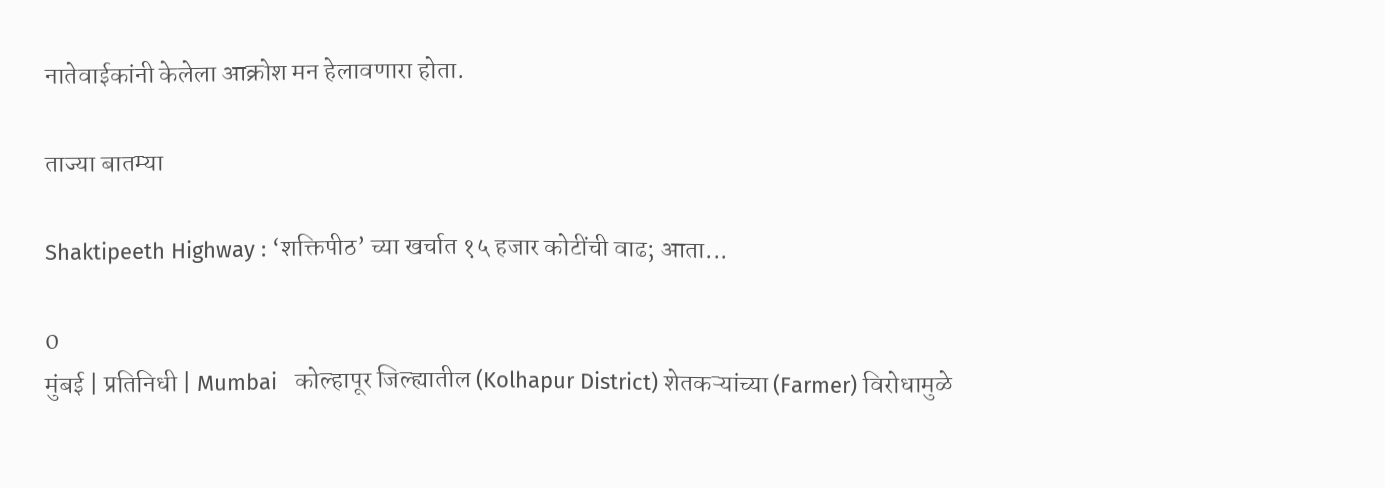नातेवाईकांनी केलेला आक्रोश मन हेलावणारा होता.

ताज्या बातम्या

Shaktipeeth Highway : ‘शक्तिपीठ’ च्या खर्चात १५ हजार कोटींची वाढ; आता...

0
मुंबई | प्रतिनिधी | Mumbai   कोल्हापूर जिल्ह्यातील (Kolhapur District) शेतकऱ्यांच्या (Farmer) विरोधामुळे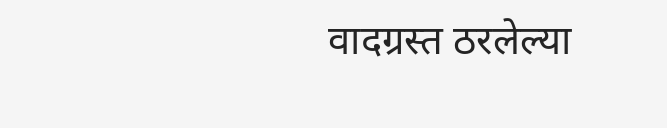वादग्रस्त ठरलेल्या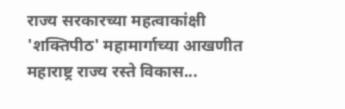राज्य सरकारच्या महत्वाकांक्षी 'शक्तिपीठ' महामार्गाच्या आखणीत महाराष्ट्र राज्य रस्ते विकास...